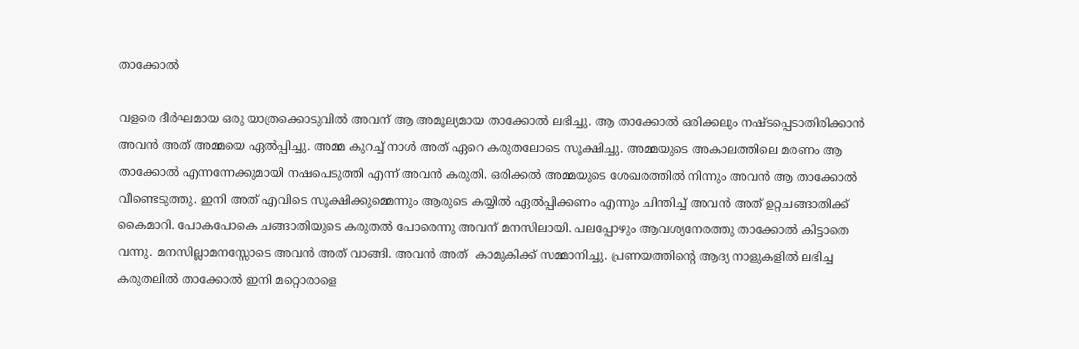താക്കോൽ

വളരെ ദീർഘമായ ഒരു യാത്രക്കൊടുവിൽ അവന് ആ അമൂല്യമായ താക്കോൽ ലഭിച്ചു. ആ താക്കോൽ ഒരിക്കലും നഷ്ടപ്പെടാതിരിക്കാൻ അവൻ അത് അമ്മയെ ഏൽപ്പിച്ചു. അമ്മ കുറച്ച് നാൾ അത് ഏറെ കരുതലോടെ സൂക്ഷിച്ചു. അമ്മയുടെ അകാലത്തിലെ മരണം ആ താക്കോൽ എന്നന്നേക്കുമായി നഷപെടുത്തി എന്ന് അവൻ കരുതി. ഒരിക്കൽ അമ്മയുടെ ശേഖരത്തിൽ നിന്നും അവൻ ആ താക്കോൽ വീണ്ടെടുത്തു. ഇനി അത് എവിടെ സൂക്ഷിക്കുമ്മെന്നും ആരുടെ കയ്യിൽ ഏൽപ്പിക്കണം എന്നും ചിന്തിച്ച് അവൻ അത് ഉറ്റചങ്ങാതിക്ക്  കൈമാറി. പോകപോകെ ചങ്ങാതിയുടെ കരുതൽ പോരെന്നു അവന് മനസിലായി. പലപ്പോഴും ആവശ്യനേരത്തു താക്കോൽ കിട്ടാതെ വന്നു. മനസില്ലാമനസ്സോടെ അവൻ അത് വാങ്ങി. അവൻ അത്  കാമുകിക്ക് സമ്മാനിച്ചു. പ്രണയത്തിന്റെ ആദ്യ നാളുകളിൽ ലഭിച്ച കരുതലിൽ താക്കോൽ ഇനി മറ്റൊരാളെ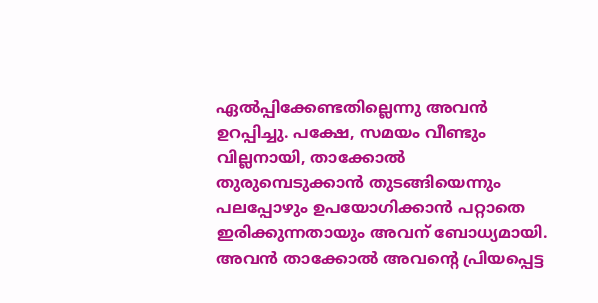ഏൽപ്പിക്കേണ്ടതില്ലെന്നു അവൻ ഉറപ്പിച്ചു. പക്ഷേ, സമയം വീണ്ടും വില്ലനായി, താക്കോൽ തുരുമ്പെടുക്കാൻ തുടങ്ങിയെന്നും പലപ്പോഴും ഉപയോഗിക്കാൻ പറ്റാതെ ഇരിക്കുന്നതായും അവന് ബോധ്യമായി. അവൻ താക്കോൽ അവന്റെ പ്രിയപ്പെട്ട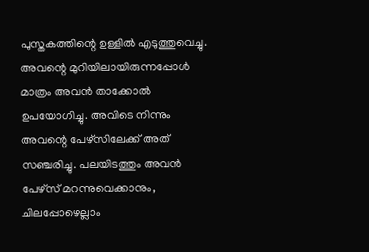പുസ്തകത്തിന്റെ ഉള്ളിൽ എടുത്തുവെച്ചു. അവന്റെ മുറിയിലായിരുന്നപ്പോൾ മാത്രം അവൻ താക്കോൽ ഉപയോഗിച്ചു. അവിടെ നിന്നും അവന്റെ പേഴ്സിലേക്ക് അത് സഞ്ചരിച്ചു. പലയിടത്തും അവൻ പേഴ്‌സ് മറന്നുവെക്കാനും, ചിലപ്പോഴെല്ലാം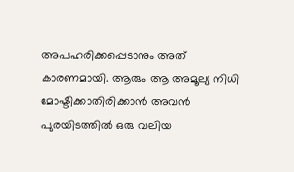അപഹരിക്കപ്പെടാനും അത് കാരണമായി. ആരും ആ അമൂല്യ നിധി മോഷ്ടിക്കാതിരിക്കാൻ അവൻ പുരയിടത്തിൽ ഒരു വലിയ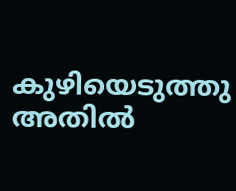കുഴിയെടുത്തു അതിൽ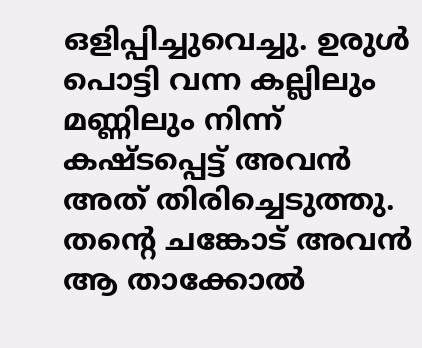ഒളിപ്പിച്ചുവെച്ചു. ഉരുൾ പൊട്ടി വന്ന കല്ലിലും മണ്ണിലും നിന്ന് കഷ്ടപ്പെട്ട് അവൻ അത് തിരിച്ചെടുത്തു. തന്റെ ചങ്കോട് അവൻ ആ താക്കോൽ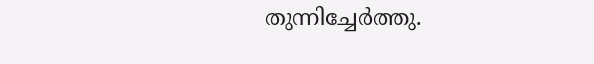തുന്നിച്ചേർത്തു.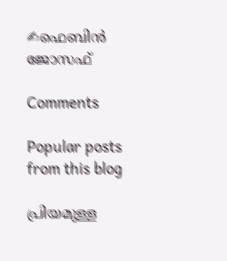✍ഫെബിൻ ജോസഫ്

Comments

Popular posts from this blog

പ്രിയമുള്ള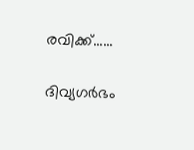രവിക്ക്......

ദിവ്യഗർഭം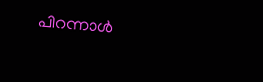പിറന്നാൾ